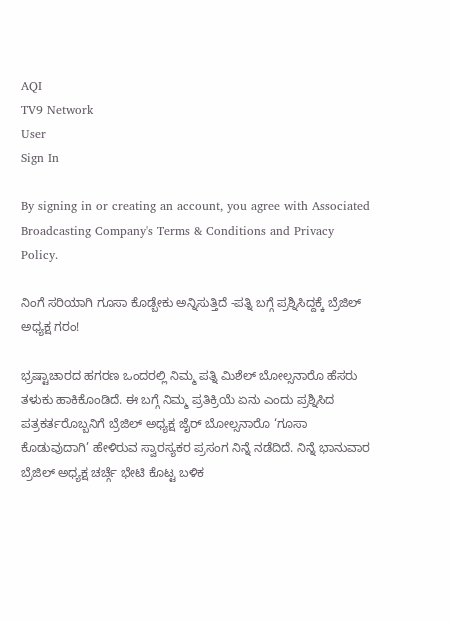AQI
TV9 Network
User
Sign In

By signing in or creating an account, you agree with Associated Broadcasting Company's Terms & Conditions and Privacy Policy.

ನಿಂಗೆ ಸರಿಯಾಗಿ ಗೂಸಾ ಕೊಡ್ಬೇಕು ಅನ್ನಿಸುತ್ತಿದೆ -ಪತ್ನಿ ಬಗ್ಗೆ ಪ್ರಶ್ನಿಸಿದ್ದಕ್ಕೆ ಬ್ರೆಜಿಲ್ ಅಧ್ಯಕ್ಷ ಗರಂ!

ಭ್ರಷ್ಟಾಚಾರದ ಹಗರಣ ಒಂದರಲ್ಲಿ ನಿಮ್ಮ ಪತ್ನಿ ಮಿಶೆಲ್ ಬೋಲ್ಸನಾರೊ ಹೆಸರು ತಳುಕು ಹಾಕಿಕೊಂಡಿದೆ. ಈ ಬಗ್ಗೆ ನಿಮ್ಮ ಪ್ರತಿಕ್ರಿಯೆ ಏನು ಎಂದು ಪ್ರಶ್ನಿಸಿದ ಪತ್ರಕರ್ತರೊಬ್ಬನಿಗೆ ಬ್ರೆಜಿಲ್ ಅಧ್ಯಕ್ಷ ಜೈರ್ ಬೋಲ್ಸನಾರೊ ‘ಗೂಸಾ ಕೊಡುವುದಾಗಿ’ ಹೇಳಿರುವ ಸ್ವಾರಸ್ಯಕರ ಪ್ರಸಂಗ ನಿನ್ನೆ ನಡೆದಿದೆ. ನಿನ್ನೆ ಭಾನುವಾರ ಬ್ರೆಜಿಲ್ ಅಧ್ಯಕ್ಷ ಚರ್ಚ್ಗೆ ಭೇಟಿ ಕೊಟ್ಟ ಬಳಿಕ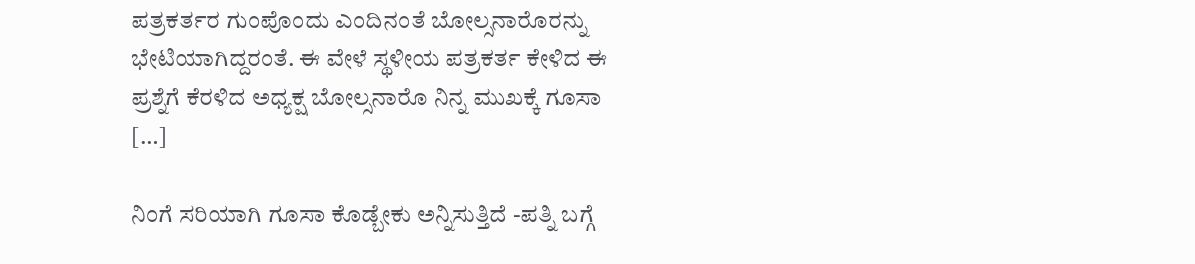ಪತ್ರಕರ್ತರ ಗುಂಪೊಂದು ಎಂದಿನಂತೆ ಬೋಲ್ಸನಾರೊರನ್ನು ಭೇಟಿಯಾಗಿದ್ದರಂತೆ. ಈ ವೇಳೆ ಸ್ಥಳೀಯ ಪತ್ರಕರ್ತ ಕೇಳಿದ ಈ ಪ್ರಶ್ನೆಗೆ ಕೆರಳಿದ ಅಧ್ಯಕ್ಷ ಬೋಲ್ಸನಾರೊ ನಿನ್ನ ಮುಖಕ್ಕೆ ಗೂಸಾ […]

ನಿಂಗೆ ಸರಿಯಾಗಿ ಗೂಸಾ ಕೊಡ್ಬೇಕು ಅನ್ನಿಸುತ್ತಿದೆ -ಪತ್ನಿ ಬಗ್ಗೆ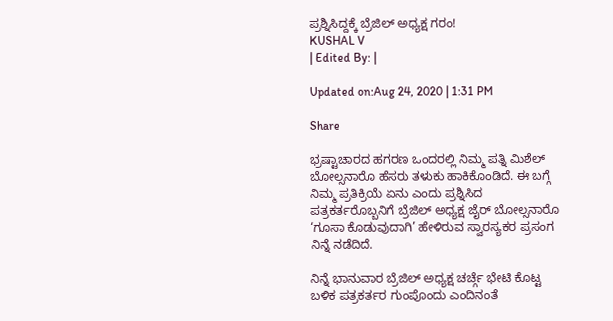ಪ್ರಶ್ನಿಸಿದ್ದಕ್ಕೆ ಬ್ರೆಜಿಲ್ ಅಧ್ಯಕ್ಷ ಗರಂ!
KUSHAL V
| Edited By: |

Updated on:Aug 24, 2020 | 1:31 PM

Share

ಭ್ರಷ್ಟಾಚಾರದ ಹಗರಣ ಒಂದರಲ್ಲಿ ನಿಮ್ಮ ಪತ್ನಿ ಮಿಶೆಲ್ ಬೋಲ್ಸನಾರೊ ಹೆಸರು ತಳುಕು ಹಾಕಿಕೊಂಡಿದೆ. ಈ ಬಗ್ಗೆ ನಿಮ್ಮ ಪ್ರತಿಕ್ರಿಯೆ ಏನು ಎಂದು ಪ್ರಶ್ನಿಸಿದ ಪತ್ರಕರ್ತರೊಬ್ಬನಿಗೆ ಬ್ರೆಜಿಲ್ ಅಧ್ಯಕ್ಷ ಜೈರ್ ಬೋಲ್ಸನಾರೊ ‘ಗೂಸಾ ಕೊಡುವುದಾಗಿ’ ಹೇಳಿರುವ ಸ್ವಾರಸ್ಯಕರ ಪ್ರಸಂಗ ನಿನ್ನೆ ನಡೆದಿದೆ.

ನಿನ್ನೆ ಭಾನುವಾರ ಬ್ರೆಜಿಲ್ ಅಧ್ಯಕ್ಷ ಚರ್ಚ್ಗೆ ಭೇಟಿ ಕೊಟ್ಟ ಬಳಿಕ ಪತ್ರಕರ್ತರ ಗುಂಪೊಂದು ಎಂದಿನಂತೆ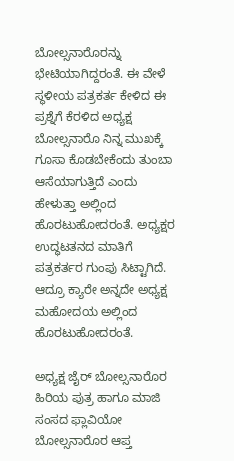ಬೋಲ್ಸನಾರೊರನ್ನು ಭೇಟಿಯಾಗಿದ್ದರಂತೆ. ಈ ವೇಳೆ ಸ್ಥಳೀಯ ಪತ್ರಕರ್ತ ಕೇಳಿದ ಈ ಪ್ರಶ್ನೆಗೆ ಕೆರಳಿದ ಅಧ್ಯಕ್ಷ ಬೋಲ್ಸನಾರೊ ನಿನ್ನ ಮುಖಕ್ಕೆ ಗೂಸಾ ಕೊಡಬೇಕೆಂದು ತುಂಬಾ ಆಸೆಯಾಗುತ್ತಿದೆ ಎಂದು ಹೇಳುತ್ತಾ ಅಲ್ಲಿಂದ ಹೊರಟುಹೋದರಂತೆ. ಅಧ್ಯಕ್ಷರ ಉದ್ಧಟತನದ ಮಾತಿಗೆ ಪತ್ರಕರ್ತರ ಗುಂಪು ಸಿಟ್ಟಾಗಿದೆ.  ಆದ್ರೂ ಕ್ಯಾರೇ ಅನ್ನದೇ ಅಧ್ಯಕ್ಷ ಮಹೋದಯ ಅಲ್ಲಿಂದ ಹೊರಟುಹೋದರಂತೆ.

ಅಧ್ಯಕ್ಷ ಜೈರ್ ಬೋಲ್ಸನಾರೊರ ಹಿರಿಯ ಪುತ್ರ ಹಾಗೂ ಮಾಜಿ ಸಂಸದ ಫ್ಲಾವಿಯೋ ಬೋಲ್ಸನಾರೊರ ಆಪ್ತ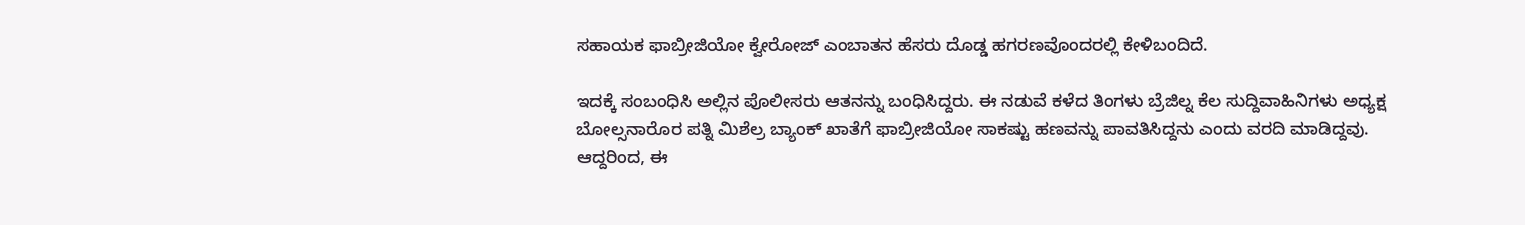ಸಹಾಯಕ ಫಾಬ್ರೀಜಿಯೋ ಕ್ವೇರೋಜ್ ಎಂಬಾತನ ಹೆಸರು ದೊಡ್ಡ ಹಗರಣವೊಂದರಲ್ಲಿ ಕೇಳಿಬಂದಿದೆ.

ಇದಕ್ಕೆ ಸಂಬಂಧಿಸಿ ಅಲ್ಲಿನ ಪೊಲೀಸರು ಆತನನ್ನು ಬಂಧಿಸಿದ್ದರು. ಈ ನಡುವೆ ಕಳೆದ ತಿಂಗಳು ಬ್ರೆಜಿಲ್ನ ಕೆಲ ಸುದ್ದಿವಾಹಿನಿಗಳು ಅಧ್ಯಕ್ಷ ಬೋಲ್ಸನಾರೊರ ಪತ್ನಿ ಮಿಶೆಲ್ರ ಬ್ಯಾಂಕ್ ಖಾತೆಗೆ ಫಾಬ್ರೀಜಿಯೋ ಸಾಕಷ್ಟು ಹಣವನ್ನು ಪಾವತಿಸಿದ್ದನು ಎಂದು ವರದಿ ಮಾಡಿದ್ದವು. ಆದ್ದರಿಂದ, ಈ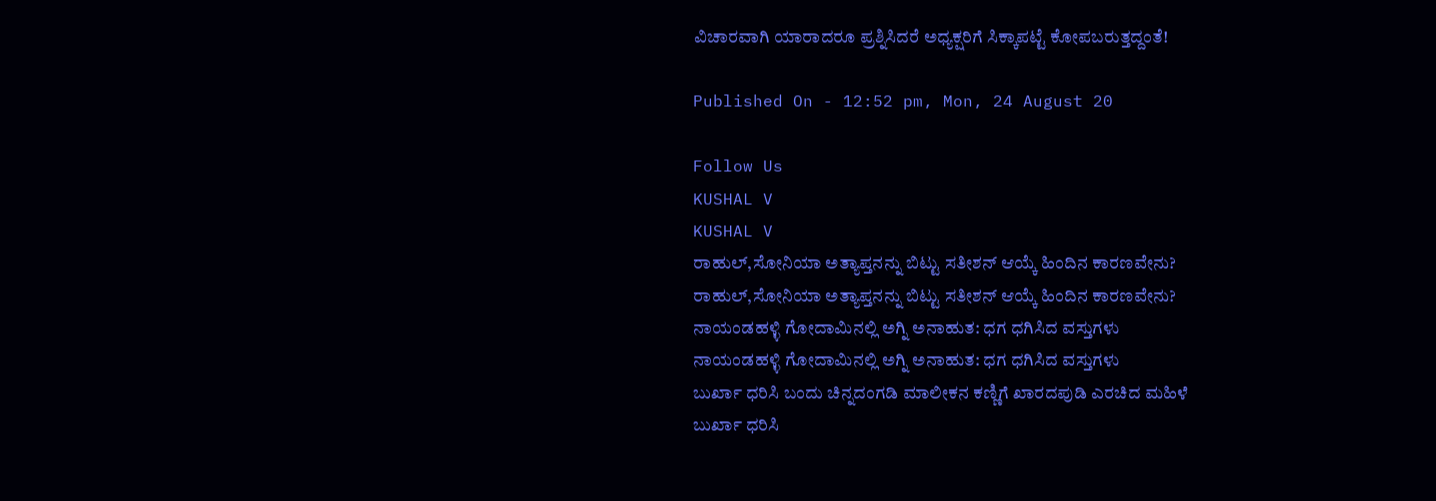ವಿಚಾರವಾಗಿ ಯಾರಾದರೂ ಪ್ರಶ್ನಿಸಿದರೆ ಅಧ್ಯಕ್ಷರಿಗೆ ಸಿಕ್ಕಾಪಟ್ಟೆ ಕೋಪಬರುತ್ತದ್ದಂತೆ!

Published On - 12:52 pm, Mon, 24 August 20

Follow Us
KUSHAL V
KUSHAL V
ರಾಹುಲ್,ಸೋನಿಯಾ ಅತ್ಯಾಪ್ತನನ್ನು ಬಿಟ್ಟು ಸತೀಶನ್ ಆಯ್ಕೆ ಹಿಂದಿನ ಕಾರಣವೇನು?
ರಾಹುಲ್,ಸೋನಿಯಾ ಅತ್ಯಾಪ್ತನನ್ನು ಬಿಟ್ಟು ಸತೀಶನ್ ಆಯ್ಕೆ ಹಿಂದಿನ ಕಾರಣವೇನು?
ನಾಯಂಡಹಳ್ಳಿ ಗೋದಾಮಿನಲ್ಲಿ ಅಗ್ನಿ ಅನಾಹುತ: ಧಗ ಧಗಿಸಿದ ವಸ್ತುಗಳು
ನಾಯಂಡಹಳ್ಳಿ ಗೋದಾಮಿನಲ್ಲಿ ಅಗ್ನಿ ಅನಾಹುತ: ಧಗ ಧಗಿಸಿದ ವಸ್ತುಗಳು
ಬುರ್ಖಾ ಧರಿಸಿ ಬಂದು ಚಿನ್ನದಂಗಡಿ ಮಾಲೀಕನ ಕಣ್ಣಿಗೆ ಖಾರದಪುಡಿ ಎರಚಿದ ಮಹಿಳೆ
ಬುರ್ಖಾ ಧರಿಸಿ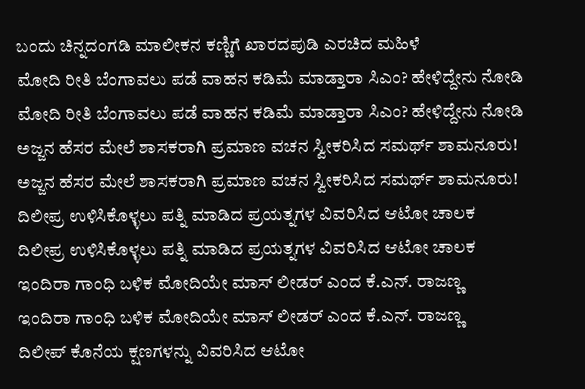ಬಂದು ಚಿನ್ನದಂಗಡಿ ಮಾಲೀಕನ ಕಣ್ಣಿಗೆ ಖಾರದಪುಡಿ ಎರಚಿದ ಮಹಿಳೆ
ಮೋದಿ ರೀತಿ ಬೆಂಗಾವಲು ಪಡೆ ವಾಹನ ಕಡಿಮೆ ಮಾಡ್ತಾರಾ ಸಿಎಂ? ಹೇಳಿದ್ದೇನು ನೋಡಿ
ಮೋದಿ ರೀತಿ ಬೆಂಗಾವಲು ಪಡೆ ವಾಹನ ಕಡಿಮೆ ಮಾಡ್ತಾರಾ ಸಿಎಂ? ಹೇಳಿದ್ದೇನು ನೋಡಿ
ಅಜ್ಜನ ಹೆಸರ ಮೇಲೆ ಶಾಸಕರಾಗಿ ಪ್ರಮಾಣ ವಚನ ಸ್ವೀಕರಿಸಿದ ಸಮರ್ಥ್ ಶಾಮನೂರು!
ಅಜ್ಜನ ಹೆಸರ ಮೇಲೆ ಶಾಸಕರಾಗಿ ಪ್ರಮಾಣ ವಚನ ಸ್ವೀಕರಿಸಿದ ಸಮರ್ಥ್ ಶಾಮನೂರು!
ದಿಲೀಪ್ರ ಉಳಿಸಿಕೊಳ್ಳಲು ಪತ್ನಿ ಮಾಡಿದ ಪ್ರಯತ್ನಗಳ ವಿವರಿಸಿದ ಆಟೋ ಚಾಲಕ
ದಿಲೀಪ್ರ ಉಳಿಸಿಕೊಳ್ಳಲು ಪತ್ನಿ ಮಾಡಿದ ಪ್ರಯತ್ನಗಳ ವಿವರಿಸಿದ ಆಟೋ ಚಾಲಕ
ಇಂದಿರಾ ಗಾಂಧಿ ಬಳಿಕ ಮೋದಿಯೇ ಮಾಸ್ ಲೀಡರ್ ಎಂದ ಕೆ.ಎನ್. ರಾಜಣ್ಣ
ಇಂದಿರಾ ಗಾಂಧಿ ಬಳಿಕ ಮೋದಿಯೇ ಮಾಸ್ ಲೀಡರ್ ಎಂದ ಕೆ.ಎನ್. ರಾಜಣ್ಣ
ದಿಲೀಪ್ ಕೊನೆಯ ಕ್ಷಣಗಳನ್ನು ವಿವರಿಸಿದ ಆಟೋ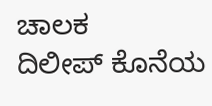ಚಾಲಕ
ದಿಲೀಪ್ ಕೊನೆಯ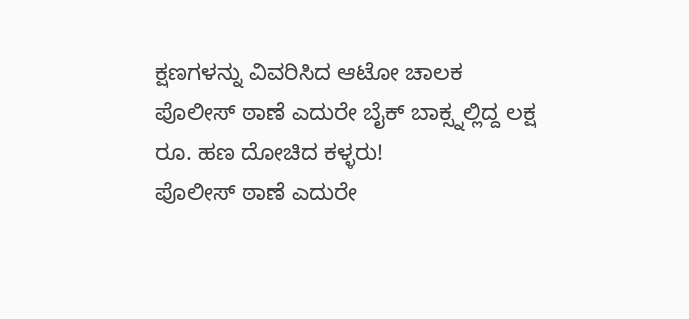ಕ್ಷಣಗಳನ್ನು ವಿವರಿಸಿದ ಆಟೋ ಚಾಲಕ
ಪೊಲೀಸ್ ಠಾಣೆ ಎದುರೇ ಬೈಕ್ ಬಾಕ್ಸ್ನಲ್ಲಿದ್ದ ಲಕ್ಷ ರೂ. ಹಣ ದೋಚಿದ ಕಳ್ಳರು!
ಪೊಲೀಸ್ ಠಾಣೆ ಎದುರೇ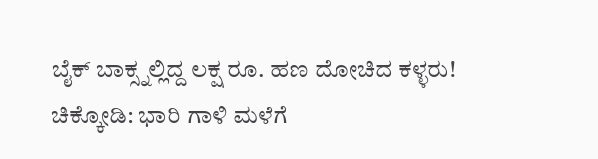ಬೈಕ್ ಬಾಕ್ಸ್ನಲ್ಲಿದ್ದ ಲಕ್ಷ ರೂ. ಹಣ ದೋಚಿದ ಕಳ್ಳರು!
ಚಿಕ್ಕೋಡಿ: ಭಾರಿ ಗಾಳಿ ಮಳೆಗೆ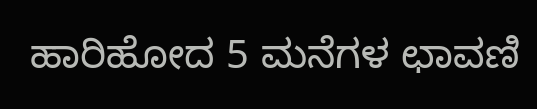ಹಾರಿಹೋದ 5 ಮನೆಗಳ ಛಾವಣಿ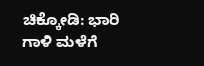ಚಿಕ್ಕೋಡಿ: ಭಾರಿ ಗಾಳಿ ಮಳೆಗೆ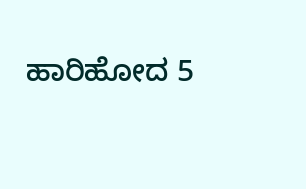ಹಾರಿಹೋದ 5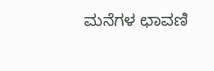ಮನೆಗಳ ಛಾವಣಿ